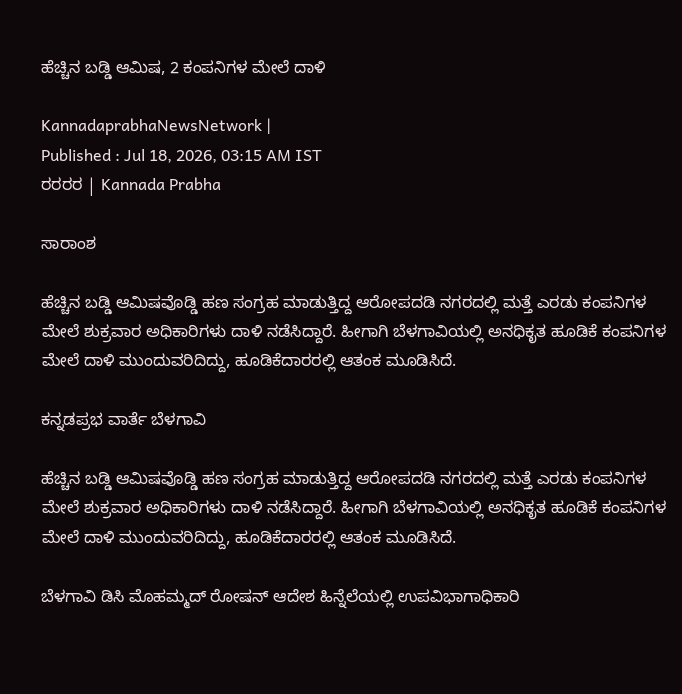ಹೆಚ್ಚಿನ ಬಡ್ಡಿ ಆಮಿಷ, 2 ಕಂಪನಿಗಳ ಮೇಲೆ ದಾಳಿ

KannadaprabhaNewsNetwork |
Published : Jul 18, 2026, 03:15 AM IST
ರರರರ | Kannada Prabha

ಸಾರಾಂಶ

ಹೆಚ್ಚಿನ ಬಡ್ಡಿ ಆಮಿಷವೊಡ್ಡಿ ಹಣ ಸಂಗ್ರಹ ಮಾಡುತ್ತಿದ್ದ ಆರೋಪದಡಿ ನಗರದಲ್ಲಿ ಮತ್ತೆ ಎರಡು ಕಂಪನಿಗಳ ಮೇಲೆ ಶುಕ್ರವಾರ ಅಧಿಕಾರಿಗಳು ದಾಳಿ ನಡೆಸಿದ್ದಾರೆ. ಹೀಗಾಗಿ ಬೆಳಗಾವಿಯಲ್ಲಿ ಅನಧಿಕೃತ ಹೂಡಿಕೆ ಕಂಪನಿಗಳ ಮೇಲೆ ದಾಳಿ ಮುಂದುವರಿದಿದ್ದು, ಹೂಡಿಕೆದಾರರಲ್ಲಿ ಆತಂಕ ಮೂಡಿಸಿದೆ.

ಕನ್ನಡಪ್ರಭ ವಾರ್ತೆ ಬೆಳಗಾವಿ

ಹೆಚ್ಚಿನ ಬಡ್ಡಿ ಆಮಿಷವೊಡ್ಡಿ ಹಣ ಸಂಗ್ರಹ ಮಾಡುತ್ತಿದ್ದ ಆರೋಪದಡಿ ನಗರದಲ್ಲಿ ಮತ್ತೆ ಎರಡು ಕಂಪನಿಗಳ ಮೇಲೆ ಶುಕ್ರವಾರ ಅಧಿಕಾರಿಗಳು ದಾಳಿ ನಡೆಸಿದ್ದಾರೆ. ಹೀಗಾಗಿ ಬೆಳಗಾವಿಯಲ್ಲಿ ಅನಧಿಕೃತ ಹೂಡಿಕೆ ಕಂಪನಿಗಳ ಮೇಲೆ ದಾಳಿ ಮುಂದುವರಿದಿದ್ದು, ಹೂಡಿಕೆದಾರರಲ್ಲಿ ಆತಂಕ ಮೂಡಿಸಿದೆ.

ಬೆಳಗಾವಿ ಡಿಸಿ ಮೊಹಮ್ಮದ್ ರೋಷನ್ ಆದೇಶ ಹಿನ್ನೆಲೆಯಲ್ಲಿ ಉಪವಿಭಾಗಾಧಿಕಾರಿ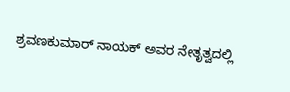ಶ್ರವಣಕುಮಾರ್ ನಾಯಕ್ ಅವರ ನೇತೃತ್ವದಲ್ಲಿ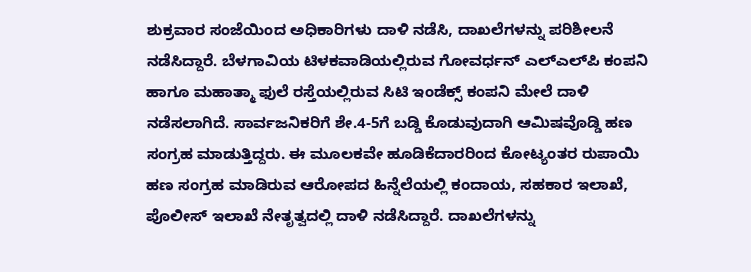ಶುಕ್ರವಾರ ಸಂಜೆಯಿಂದ ಅಧಿಕಾರಿಗಳು ದಾಳಿ ನಡೆಸಿ, ದಾಖಲೆಗಳನ್ನು ಪರಿಶೀಲನೆ ನಡೆಸಿದ್ದಾರೆ. ಬೆಳಗಾವಿಯ ಟಿಳಕವಾಡಿಯಲ್ಲಿರುವ ಗೋವರ್ಧನ್ ಎಲ್‌ಎಲ್‌ಪಿ ಕಂಪನಿ ಹಾಗೂ ಮಹಾತ್ಮಾ ಫುಲೆ ರಸ್ತೆಯಲ್ಲಿರುವ ಸಿಟಿ ಇಂಡೆಕ್ಸ್ ಕಂಪನಿ ಮೇಲೆ ದಾಳಿ ನಡೆಸಲಾಗಿದೆ. ಸಾರ್ವಜನಿಕರಿಗೆ ಶೇ.4-5ಗೆ ಬಡ್ಡಿ ಕೊಡುವುದಾಗಿ ಆಮಿಷವೊಡ್ಡಿ ಹಣ ಸಂಗ್ರಹ ಮಾಡುತ್ತಿದ್ದರು. ಈ ಮೂಲಕವೇ ಹೂಡಿಕೆದಾರರಿಂದ ಕೋಟ್ಯಂತರ ರುಪಾಯಿ ಹಣ ಸಂಗ್ರಹ ಮಾಡಿರುವ ಆರೋಪದ ಹಿನ್ನೆಲೆಯಲ್ಲಿ ಕಂದಾಯ, ಸಹಕಾರ ಇಲಾಖೆ, ಪೊಲೀಸ್ ಇಲಾಖೆ ನೇತೃತ್ವದಲ್ಲಿ ದಾಳಿ ನಡೆಸಿದ್ದಾರೆ. ದಾಖಲೆಗಳನ್ನು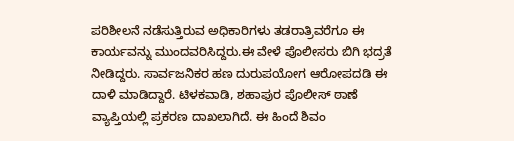ಪರಿಶೀಲನೆ ನಡೆಸುತ್ತಿರುವ ಅಧಿಕಾರಿಗಳು ತಡರಾತ್ರಿವರೆಗೂ ಈ ಕಾರ್ಯವನ್ನು ಮುಂದವರಿಸಿದ್ದರು.ಈ ವೇಳೆ ಪೊಲೀಸರು ಬಿಗಿ ಭದ್ರತೆ ನೀಡಿದ್ದರು. ಸಾರ್ವಜನಿಕರ ಹಣ ದುರುಪಯೋಗ ಆರೋಪದಡಿ ಈ ದಾಳಿ ಮಾಡಿದ್ದಾರೆ. ಟಿಳಕವಾಡಿ, ಶಹಾಪುರ ಪೊಲೀಸ್ ಠಾಣೆ ವ್ಯಾಪ್ತಿಯಲ್ಲಿ ಪ್ರಕರಣ ದಾಖಲಾಗಿದೆ. ಈ ಹಿಂದೆ ಶಿವಂ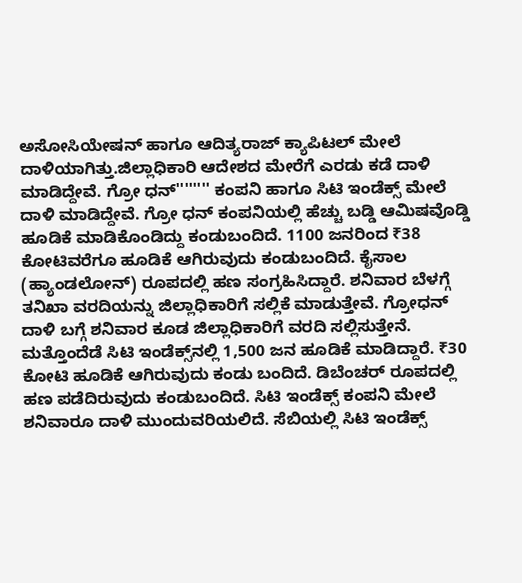ಅಸೋಸಿಯೇಷನ್ ಹಾಗೂ ಆದಿತ್ಯರಾಜ್ ಕ್ಯಾಪಿಟಲ್ ಮೇಲೆ ದಾಳಿಯಾಗಿತ್ತು.ಜಿಲ್ಲಾಧಿಕಾರಿ ಆದೇಶದ ಮೇರೆಗೆ ಎರಡು ಕಡೆ ದಾಳಿ ಮಾಡಿದ್ದೇವೆ. ಗ್ರೋ ಧನ್'''''''' ಕಂಪನಿ ಹಾಗೂ ಸಿಟಿ ಇಂಡೆಕ್ಸ್ ಮೇಲೆ ದಾಳಿ ಮಾಡಿದ್ದೇವೆ. ಗ್ರೋ ಧನ್ ಕಂಪನಿಯಲ್ಲಿ ಹೆಚ್ಚು ಬಡ್ಡಿ ಆಮಿಷವೊಡ್ಡಿ ಹೂಡಿಕೆ ಮಾಡಿಕೊಂಡಿದ್ದು ಕಂಡುಬಂದಿದೆ. 1100 ಜನರಿಂದ ₹38 ಕೋಟಿವರೆಗೂ ಹೂಡಿಕೆ ಆಗಿರುವುದು ಕಂಡುಬಂದಿದೆ. ಕೈಸಾಲ (ಹ್ಯಾಂಡಲೋನ್) ರೂಪದಲ್ಲಿ ಹಣ ಸಂಗ್ರಹಿಸಿದ್ದಾರೆ. ಶನಿವಾರ ಬೆಳಗ್ಗೆ ತನಿಖಾ ವರದಿಯನ್ನು ಜಿಲ್ಲಾಧಿಕಾರಿಗೆ ಸಲ್ಲಿಕೆ ಮಾಡುತ್ತೇವೆ. ಗ್ರೋಧನ್ ದಾಳಿ ಬಗ್ಗೆ ಶನಿವಾರ ಕೂಡ ಜಿಲ್ಲಾಧಿಕಾರಿಗೆ ವರದಿ ಸಲ್ಲಿಸುತ್ತೇನೆ. ಮತ್ತೊಂದೆಡೆ ಸಿಟಿ ಇಂಡೆಕ್ಸ್‌ನಲ್ಲಿ 1,500 ಜನ ಹೂಡಿಕೆ ಮಾಡಿದ್ದಾರೆ. ₹30 ಕೋಟಿ ಹೂಡಿಕೆ ಆಗಿರುವುದು ಕಂಡು ಬಂದಿದೆ. ಡಿಬೆಂಚರ್ ರೂಪದಲ್ಲಿ ಹಣ ಪಡೆದಿರುವುದು ಕಂಡುಬಂದಿದೆ. ಸಿಟಿ ಇಂಡೆಕ್ಸ್ ಕಂಪನಿ ಮೇಲೆ ಶನಿವಾರೂ ದಾಳಿ ಮುಂದುವರಿಯಲಿದೆ. ಸೆಬಿಯಲ್ಲಿ ಸಿಟಿ ಇಂಡೆಕ್ಸ್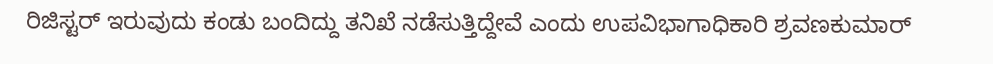ರಿಜಿಸ್ಟರ್ ಇರುವುದು ಕಂಡು ಬಂದಿದ್ದು ತನಿಖೆ ನಡೆಸುತ್ತಿದ್ದೇವೆ ಎಂದು ಉಪವಿಭಾಗಾಧಿಕಾರಿ ಶ್ರವಣಕುಮಾರ್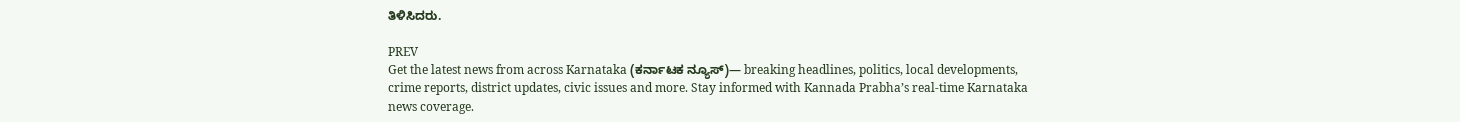ತಿಳಿಸಿದರು.

PREV
Get the latest news from across Karnataka (ಕರ್ನಾಟಕ ನ್ಯೂಸ್)— breaking headlines, politics, local developments, crime reports, district updates, civic issues and more. Stay informed with Kannada Prabha’s real‑time Karnataka news coverage.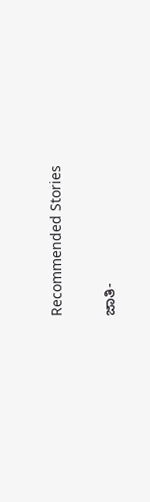Recommended Stories

ಜಾತಿ-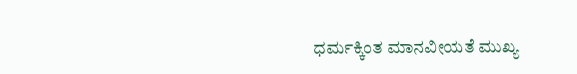ಧರ್ಮಕ್ಕಿಂತ ಮಾನವೀಯತೆ ಮುಖ್ಯ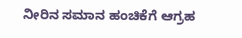ನೀರಿನ ಸಮಾನ ಹಂಚಿಕೆಗೆ ಆಗ್ರಹ